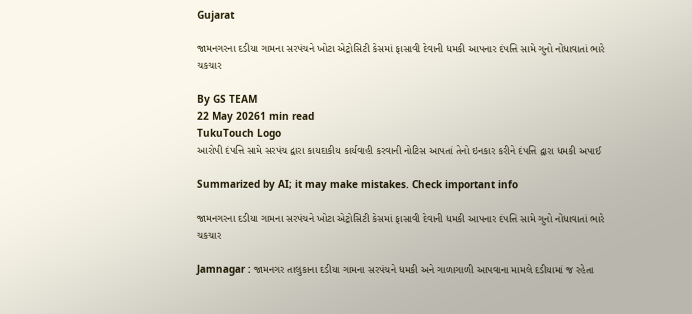Gujarat

જામનગરના દડીયા ગામના સરપંચને ખોટા એટ્રોસિટી કેસમાં ફાસાવી દેવાની ધમકી આપનાર દંપત્તિ સામે ગુનો નોંધાવાતાં ભારે ચકચાર

By GS TEAM
22 May 20261 min read
TukuTouch Logo
આરોપી દંપત્તિ સામે સરપંચ દ્વારા કાયદાકીય કાર્યવાહી કરવાની નોટિસ આપતાં તેનો ઇનકાર કરીને દંપત્તિ દ્વારા ધમકી અપાઈ

Summarized by AI; it may make mistakes. Check important info

જામનગરના દડીયા ગામના સરપંચને ખોટા એટ્રોસિટી કેસમાં ફાસાવી દેવાની ધમકી આપનાર દંપત્તિ સામે ગુનો નોંધાવાતાં ભારે ચકચાર

Jamnagar : જામનગર તાલુકાના દડીયા ગામના સરપંચને ધમકી અને ગાળાગાળી આપવાના મામલે દડીયામાં જ રહેતા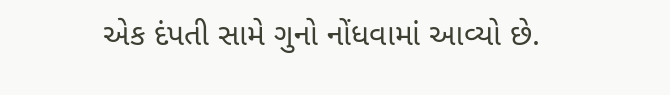એક દંપતી સામે ગુનો નોંધવામાં આવ્યો છે.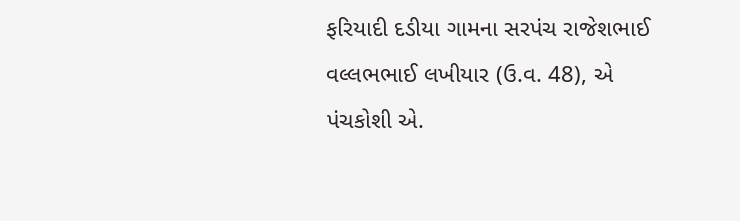ફરિયાદી દડીયા ગામના સરપંચ રાજેશભાઈ વલ્લભભાઈ લખીયાર (ઉ.વ. 48), એ પંચકોશી એ.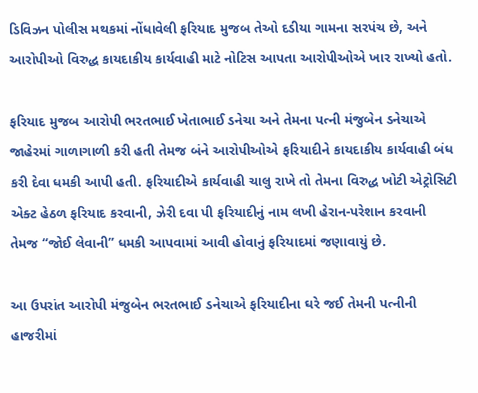ડિવિઝન પોલીસ મથકમાં નોંધાવેલી ફરિયાદ મુજબ તેઓ દડીયા ગામના સરપંચ છે, અને આરોપીઓ વિરુદ્ધ કાયદાકીય કાર્યવાહી માટે નોટિસ આપતા આરોપીઓએ ખાર રાખ્યો હતો.

ફરિયાદ મુજબ આરોપી ભરતભાઈ ખેતાભાઈ ડનેચા અને તેમના પત્ની મંજુબેન ડનેચાએ જાહેરમાં ગાળાગાળી કરી હતી તેમજ બંને આરોપીઓએ ફરિયાદીને કાયદાકીય કાર્યવાહી બંધ કરી દેવા ધમકી આપી હતી. ફરિયાદીએ કાર્યવાહી ચાલુ રાખે તો તેમના વિરુદ્ધ ખોટી એટ્રોસિટી એક્ટ હેઠળ ફરિયાદ કરવાની, ઝેરી દવા પી ફરિયાદીનું નામ લખી હેરાન-પરેશાન કરવાની તેમજ “જોઈ લેવાની” ધમકી આપવામાં આવી હોવાનું ફરિયાદમાં જણાવાયું છે.

આ ઉપરાંત આરોપી મંજુબેન ભરતભાઈ ડનેચાએ ફરિયાદીના ઘરે જઈ તેમની પત્નીની હાજરીમાં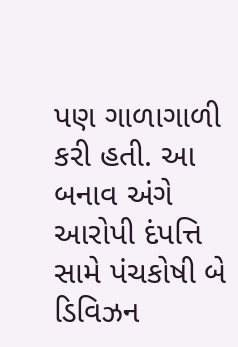પણ ગાળાગાળી કરી હતી. આ બનાવ અંગે આરોપી દંપત્તિ સામે પંચકોષી બે ડિવિઝન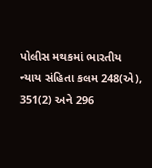પોલીસ મથકમાં ભારતીય ન્યાય સંહિતા કલમ 248(એ), 351(2) અને 296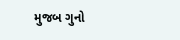મુજબ ગુનો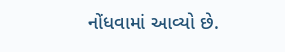નોંધવામાં આવ્યો છે.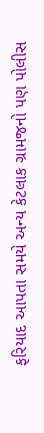ફરિયાદ આપતા સમયે અન્ય કેટલાક ગ્રામજનો પણ પોલીસ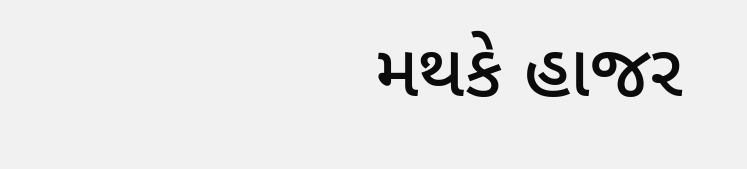મથકે હાજર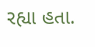રહ્યા હતા.